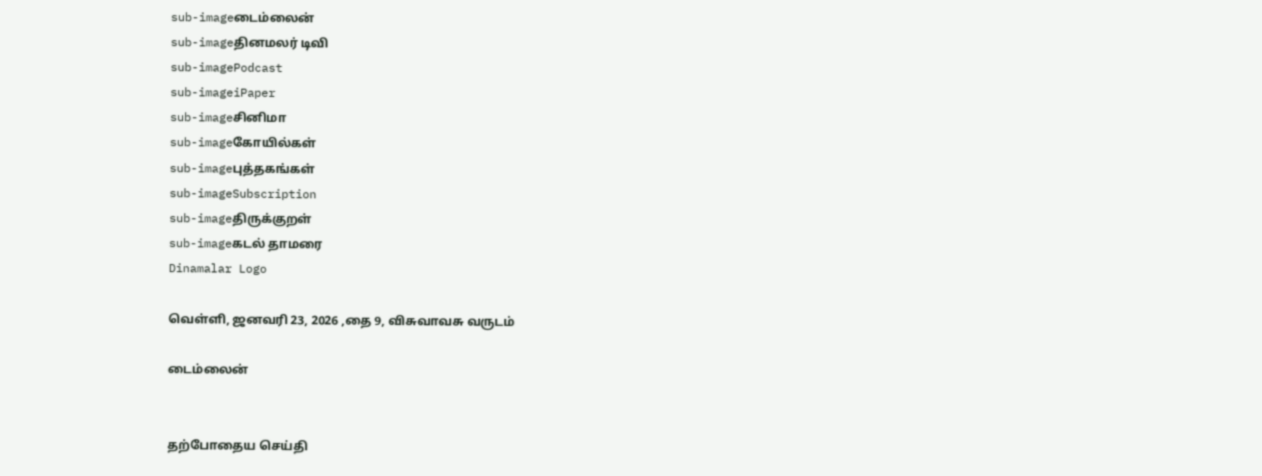sub-imageடைம்லைன்
sub-imageதினமலர் டிவி
sub-imagePodcast
sub-imageiPaper
sub-imageசினிமா
sub-imageகோயில்கள்
sub-imageபுத்தகங்கள்
sub-imageSubscription
sub-imageதிருக்குறள்
sub-imageகடல் தாமரை
Dinamalar Logo

வெள்ளி, ஜனவரி 23, 2026 ,தை 9, விசுவாவசு வருடம்

டைம்லைன்


தற்போதைய செய்தி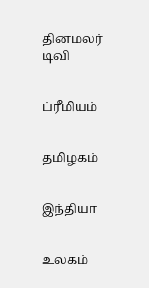தினமலர் டிவி


ப்ரீமியம்


தமிழகம்


இந்தியா


உலகம்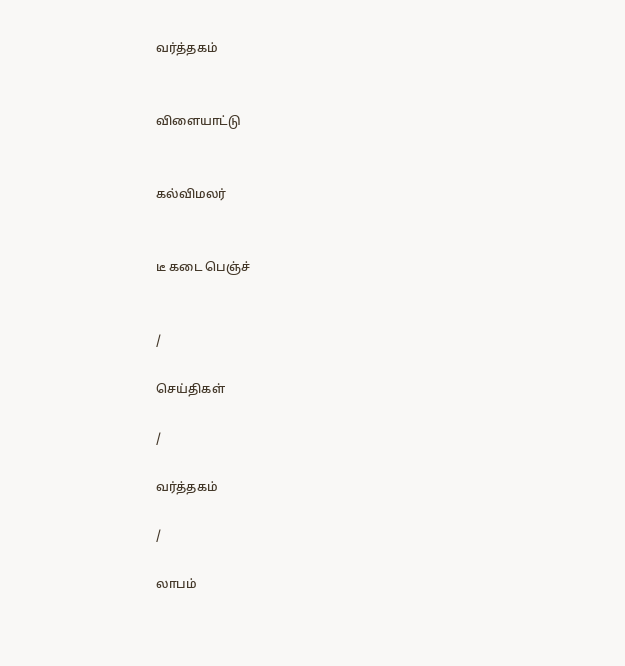வர்த்தகம்


விளையாட்டு


கல்விமலர்


டீ கடை பெஞ்ச்


/

செய்திகள்

/

வர்த்தகம்

/

லாபம்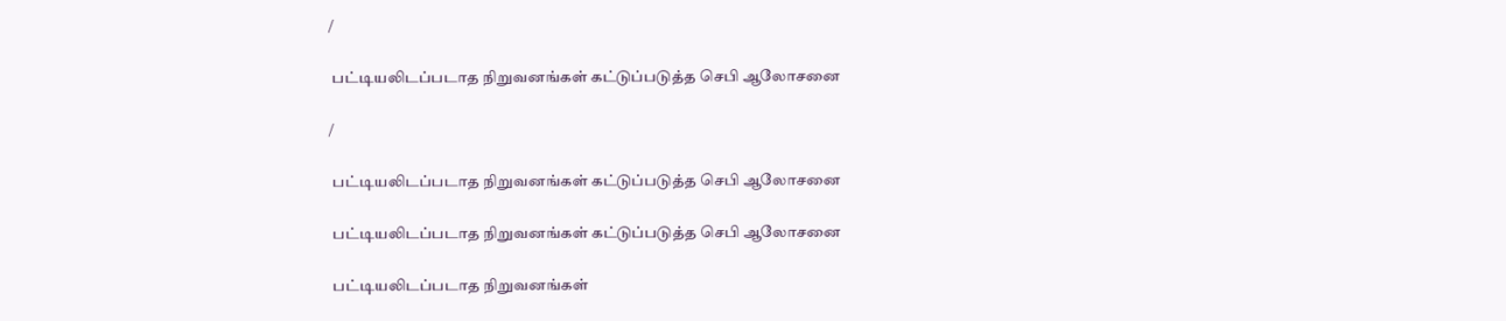/

 பட்டியலிடப்படாத நிறுவனங்கள் கட்டுப்படுத்த செபி ஆலோசனை

/

 பட்டியலிடப்படாத நிறுவனங்கள் கட்டுப்படுத்த செபி ஆலோசனை

 பட்டியலிடப்படாத நிறுவனங்கள் கட்டுப்படுத்த செபி ஆலோசனை

 பட்டியலிடப்படாத நிறுவனங்கள்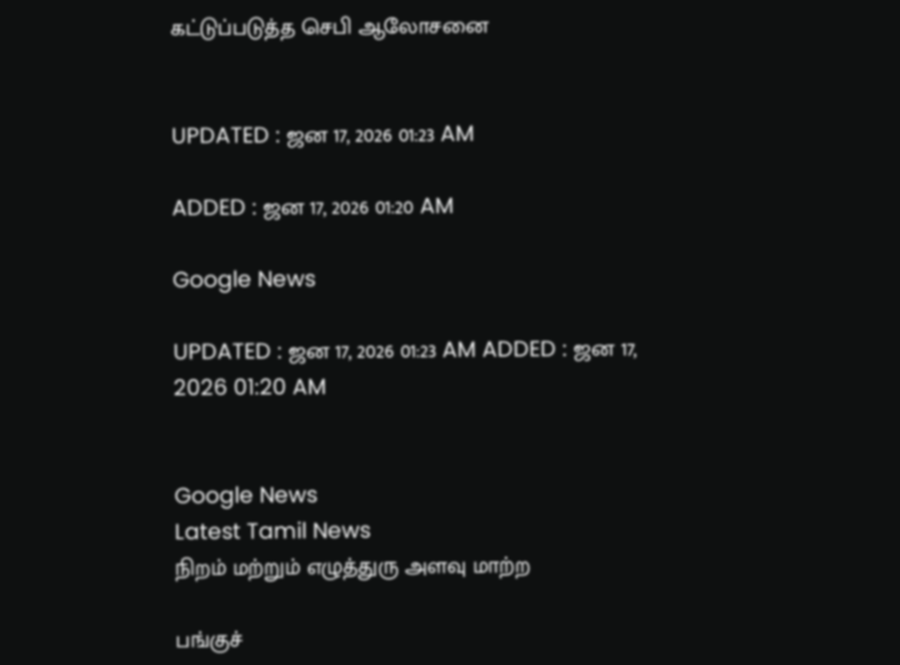கட்டுப்படுத்த செபி ஆலோசனை


UPDATED : ஜன 17, 2026 01:23 AM

ADDED : ஜன 17, 2026 01:20 AM

Google News

UPDATED : ஜன 17, 2026 01:23 AM ADDED : ஜன 17, 2026 01:20 AM


Google News
Latest Tamil News
நிறம் மற்றும் எழுத்துரு அளவு மாற்ற

பங்குச்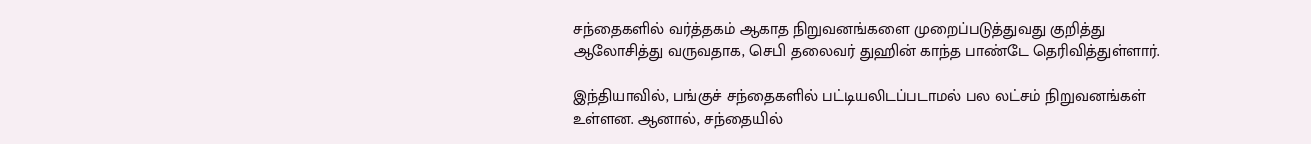சந்தைகளில் வர்த்தகம் ஆகாத நிறுவனங்களை முறைப்படுத்துவது குறித்து ஆலோசித்து வருவதாக, செபி தலைவர் துஹின் காந்த பாண்டே தெரிவித்துள்ளார்.

இந்தியாவில், பங்குச் சந்தைகளில் பட்டியலிடப்படாமல் பல லட்சம் நிறுவனங்கள் உள்ளன. ஆனால், சந்தையில்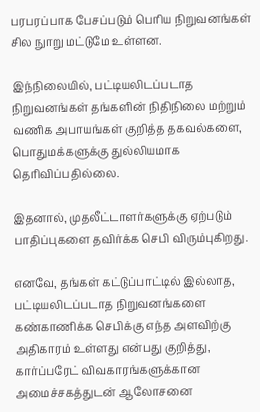பரபரப்பாக பேசப்படும் பெரிய நிறுவனங்கள் சில நுாறு மட்டுமே உள்ளன.

இந்நிலையில், பட்டியலிடப்படாத நிறுவனங்கள் தங்களின் நிதிநிலை மற்றும் வணிக அபாயங்கள் குறித்த தகவல்களை, பொதுமக்களுக்கு துல்லியமாக தெரிவிப்பதில்லை.

இதனால், முதலீட்டாளர்களுக்கு ஏற்படும் பாதிப்புகளை தவிர்க்க செபி விரும்புகிறது.

எனவே, தங்கள் கட்டுப்பாட்டில் இல்லாத, பட்டியலிடப்படாத நிறுவனங்களை கண்காணிக்க செபிக்கு எந்த அளவிற்கு அதிகாரம் உள்ளது என்பது குறித்து, கார்ப்பரேட் விவகாரங்களுக்கான அமைச்சகத்துடன் ஆலோசனை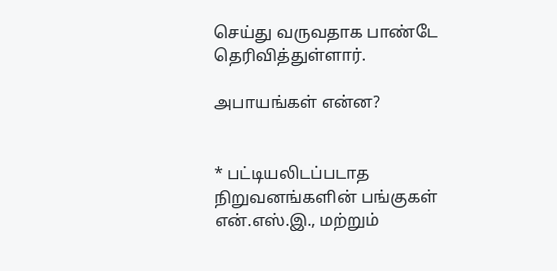செய்து வருவதாக பாண்டே தெரிவித்துள்ளார்.

அபாயங்கள் என்ன?


* பட்டியலிடப்படாத நிறுவனங்களின் பங்குகள் என்.எஸ்.இ., மற்றும்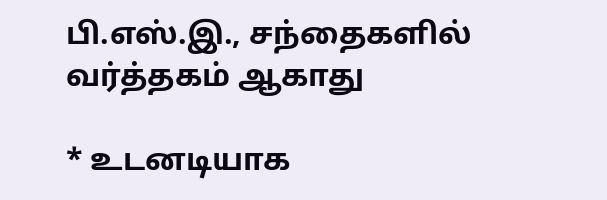பி.எஸ்.இ., சந்தைகளில் வர்த்தகம் ஆகாது

* உடனடியாக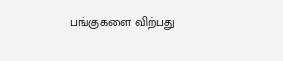பங்குகளை விற்பது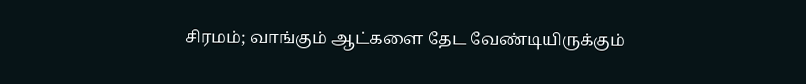சிரமம்; வாங்கும் ஆட்களை தேட வேண்டியிருக்கும்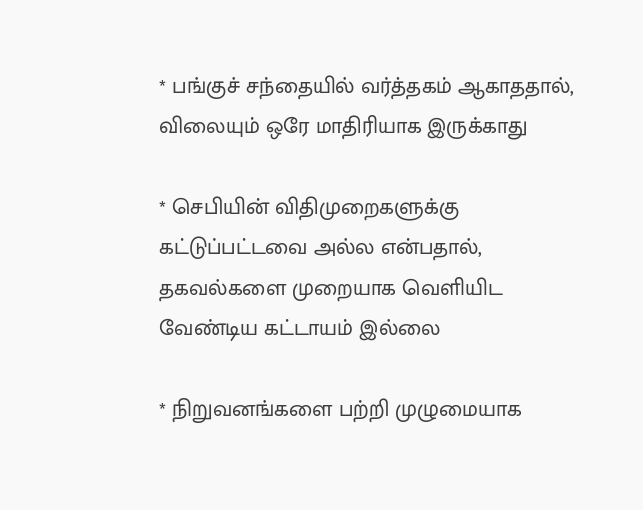* பங்குச் சந்தையில் வர்த்தகம் ஆகாததால், விலையும் ஒரே மாதிரியாக இருக்காது

* செபியின் விதிமுறைகளுக்கு கட்டுப்பட்டவை அல்ல என்பதால், தகவல்களை முறையாக வெளியிட வேண்டிய கட்டாயம் இல்லை

* நிறுவனங்களை பற்றி முழுமையாக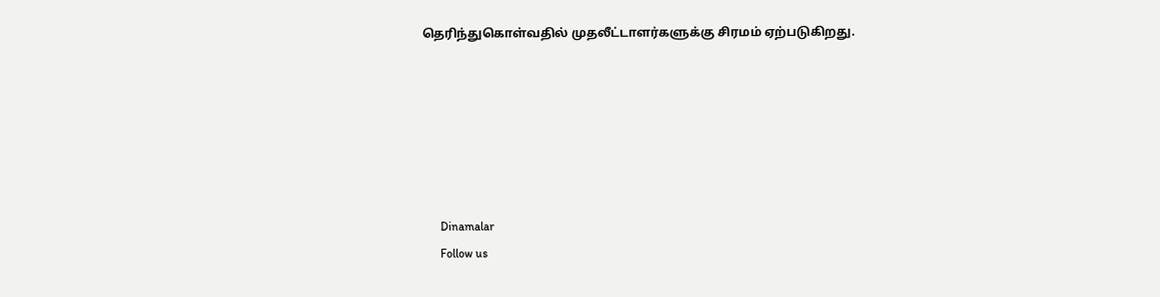தெரிந்துகொள்வதில் முதலீட்டாளர்களுக்கு சிரமம் ஏற்படுகிறது.






      Dinamalar
      Follow us